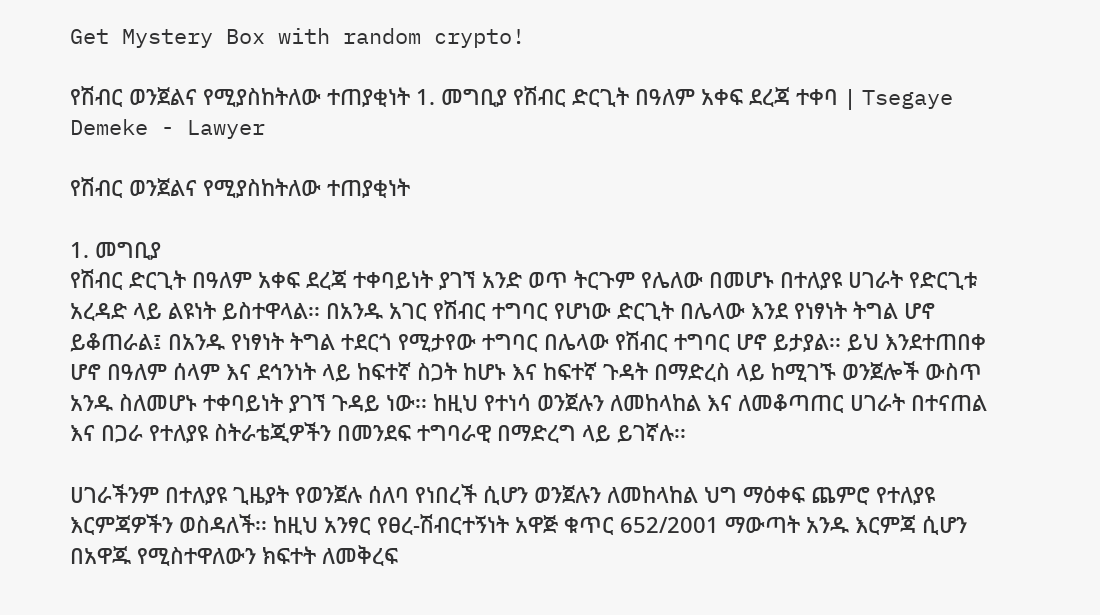Get Mystery Box with random crypto!

የሽብር ወንጀልና የሚያስከትለው ተጠያቂነት 1. መግቢያ የሽብር ድርጊት በዓለም አቀፍ ደረጃ ተቀባ | Tsegaye Demeke - Lawyer

የሽብር ወንጀልና የሚያስከትለው ተጠያቂነት

1. መግቢያ
የሽብር ድርጊት በዓለም አቀፍ ደረጃ ተቀባይነት ያገኘ አንድ ወጥ ትርጉም የሌለው በመሆኑ በተለያዩ ሀገራት የድርጊቱ አረዳድ ላይ ልዩነት ይስተዋላል፡፡ በአንዱ አገር የሽብር ተግባር የሆነው ድርጊት በሌላው እንደ የነፃነት ትግል ሆኖ ይቆጠራል፤ በአንዱ የነፃነት ትግል ተደርጎ የሚታየው ተግባር በሌላው የሽብር ተግባር ሆኖ ይታያል፡፡ ይህ እንደተጠበቀ ሆኖ በዓለም ሰላም እና ደኅንነት ላይ ከፍተኛ ስጋት ከሆኑ እና ከፍተኛ ጉዳት በማድረስ ላይ ከሚገኙ ወንጀሎች ውስጥ አንዱ ስለመሆኑ ተቀባይነት ያገኘ ጉዳይ ነው፡፡ ከዚህ የተነሳ ወንጀሉን ለመከላከል እና ለመቆጣጠር ሀገራት በተናጠል እና በጋራ የተለያዩ ስትራቴጂዎችን በመንደፍ ተግባራዊ በማድረግ ላይ ይገኛሉ፡፡

ሀገራችንም በተለያዩ ጊዜያት የወንጀሉ ሰለባ የነበረች ሲሆን ወንጀሉን ለመከላከል ህግ ማዕቀፍ ጨምሮ የተለያዩ እርምጃዎችን ወስዳለች፡፡ ከዚህ አንፃር የፀረ-ሽብርተኝነት አዋጅ ቁጥር 652/2001 ማውጣት አንዱ እርምጃ ሲሆን በአዋጁ የሚስተዋለውን ክፍተት ለመቅረፍ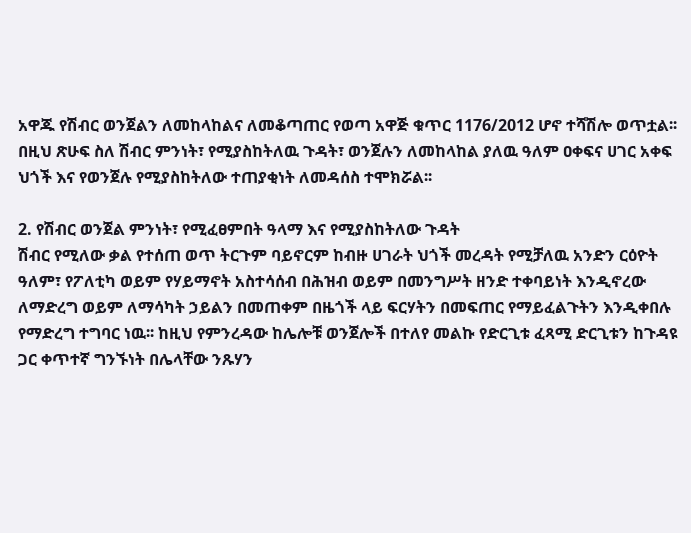አዋጁ የሽብር ወንጀልን ለመከላከልና ለመቆጣጠር የወጣ አዋጅ ቁጥር 1176/2012 ሆኖ ተሻሽሎ ወጥቷል፡፡ በዚህ ጽሁፍ ስለ ሽብር ምንነት፣ የሚያስከትለዉ ጉዳት፣ ወንጀሉን ለመከላከል ያለዉ ዓለም ዐቀፍና ሀገር አቀፍ ህጎች እና የወንጀሉ የሚያስከትለው ተጠያቂነት ለመዳሰስ ተሞክሯል፡፡

2. የሽብር ወንጀል ምንነት፣ የሚፈፀምበት ዓላማ እና የሚያስከትለው ጉዳት
ሽብር የሚለው ቃል የተሰጠ ወጥ ትርጉም ባይኖርም ከብዙ ሀገራት ህጎች መረዳት የሚቻለዉ አንድን ርዕዮት ዓለም፣ የፖለቲካ ወይም የሃይማኖት አስተሳሰብ በሕዝብ ወይም በመንግሥት ዘንድ ተቀባይነት እንዲኖረው ለማድረግ ወይም ለማሳካት ኃይልን በመጠቀም በዜጎች ላይ ፍርሃትን በመፍጠር የማይፈልጉትን እንዲቀበሉ የማድረግ ተግባር ነዉ፡፡ ከዚህ የምንረዳው ከሌሎቹ ወንጀሎች በተለየ መልኩ የድርጊቱ ፈጻሚ ድርጊቱን ከጉዳዩ ጋር ቀጥተኛ ግንኙነት በሌላቸው ንጹሃን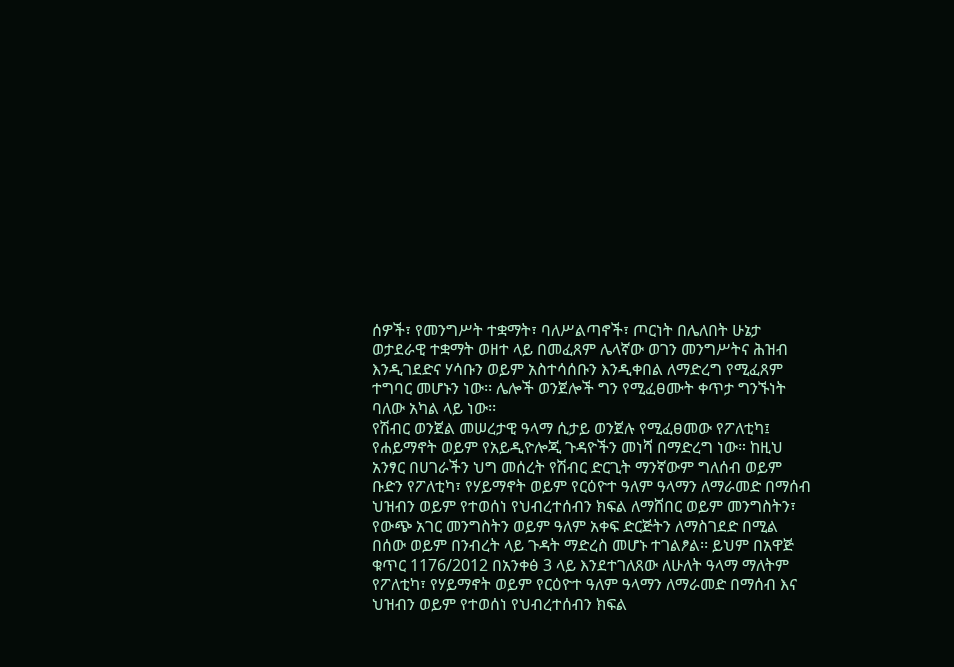ሰዎች፣ የመንግሥት ተቋማት፣ ባለሥልጣኖች፣ ጦርነት በሌለበት ሁኔታ ወታደራዊ ተቋማት ወዘተ ላይ በመፈጸም ሌላኛው ወገን መንግሥትና ሕዝብ እንዲገደድና ሃሳቡን ወይም አስተሳሰቡን እንዲቀበል ለማድረግ የሚፈጸም ተግባር መሆኑን ነው፡፡ ሌሎች ወንጀሎች ግን የሚፈፀሙት ቀጥታ ግንኙነት ባለው አካል ላይ ነው፡፡
የሽብር ወንጀል መሠረታዊ ዓላማ ሲታይ ወንጀሉ የሚፈፀመው የፖለቲካ፤ የሐይማኖት ወይም የአይዲዮሎጂ ጉዳዮችን መነሻ በማድረግ ነው። ከዚህ አንፃር በሀገራችን ህግ መሰረት የሽብር ድርጊት ማንኛውም ግለሰብ ወይም ቡድን የፖለቲካ፣ የሃይማኖት ወይም የርዕዮተ ዓለም ዓላማን ለማራመድ በማሰብ ህዝብን ወይም የተወሰነ የህብረተሰብን ክፍል ለማሸበር ወይም መንግስትን፣ የውጭ አገር መንግስትን ወይም ዓለም አቀፍ ድርጅትን ለማስገደድ በሚል በሰው ወይም በንብረት ላይ ጉዳት ማድረስ መሆኑ ተገልፆል፡፡ ይህም በአዋጅ ቁጥር 1176/2012 በአንቀፅ 3 ላይ እንደተገለጸው ለሁለት ዓላማ ማለትም የፖለቲካ፣ የሃይማኖት ወይም የርዕዮተ ዓለም ዓላማን ለማራመድ በማሰብ እና ህዝብን ወይም የተወሰነ የህብረተሰብን ክፍል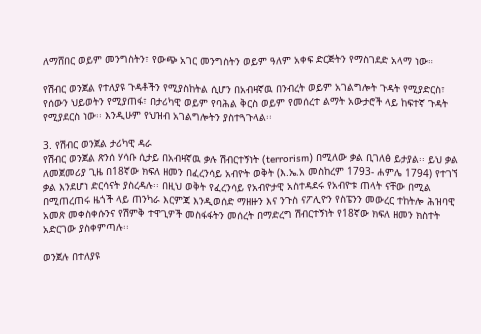ለማሸበር ወይም መንግስትን፣ የውጭ አገር መንግስትን ወይም ዓለም አቀፍ ድርጅትን የማስገደድ አላማ ነው።

የሽብር ወንጀል የተለያዩ ጉዳቶችን የሚያስከትል ሲሆን በአብዛኛዉ በንብረት ወይም አገልግሎት ጉዳት የሚያድርስ፣ የሰውን ህይወትን የሚያጠፋ፣ በታሪካዊ ወይም የባሕል ቅርስ ወይም የመሰረተ ልማት አውታሮች ላይ ከፍተኛ ጉዳት የሚያደርስ ነው፡፡ እንዲሁም የህዝብ አገልግሎትን ያስተጓጉላል፡፡

3. የሽብር ወንጀል ታሪካዊ ዳራ
የሽብር ወንጀል ጽንሰ ሃሳቡ ሲታይ በአብዛኛዉ ቃሉ ሽብርተኝነት (terrorism) በሚለው ቃል ቢገለፅ ይታያል፡፡ ይህ ቃል ለመጀመሪያ ጊዜ በ18ኛው ክፍለ ዘመን በፈረንሳይ አብዮት ወቅት (እ.ኤ.አ መስከረም 1793- ሐምሌ 1794) የተገኘ ቃል እንደሆነ ድርሳናት ያስረዳሉ፡፡ በዚህ ወቅት የፈረንሳይ የአብዮታዊ አስተዳደሩ የአብዮቱ ጠላት ናቸው በሚል በሚጠረጠሩ ዜጎች ላይ ጠንካራ እርምጃ እንዲወሰድ ማዘዙን እና ንጉስ ናፖሊዮን የስፔንን መውረር ተከትሎ ሕዝባዊ አመጽ መቀስቀሱንና የሽምቅ ተዋጊዎች መስፋፋትን መሰረት በማድረግ ሽብርተኝነት የ18ኛው ክፍለ ዘመን ክስተት አድርገው ያስቀምጣሉ፡፡

ወንጀሉ በተለያዩ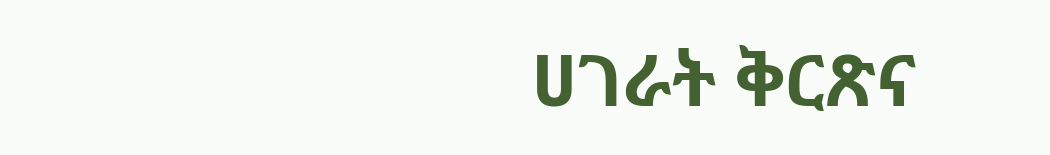ሀገራት ቅርጽና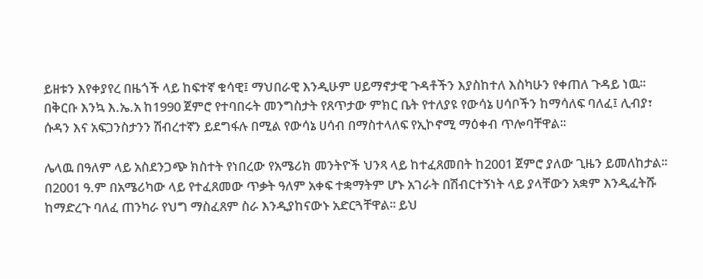ይዘቱን እየቀያየረ በዜጎች ላይ ከፍተኛ ቁሳዊ፤ ማህበራዊ እንዲሁም ሀይማኖታዊ ጉዳቶችን እያስከተለ እስካሁን የቀጠለ ጉዳይ ነዉ፡፡ በቅርቡ እንኳ እ.ኤ.አ ከ1990 ጀምሮ የተባበሩት መንግስታት የጸጥታው ምክር ቤት የተለያዩ የውሳኔ ሀሳቦችን ከማሳለፍ ባለፈ፤ ሊብያ፣ ሱዳን እና አፍጋንስታንን ሽብረተኛን ይደግፋሉ በሚል የውሳኔ ሀሳብ በማስተላለፍ የኢኮኖሚ ማዕቀብ ጥሎባቸዋል፡፡

ሌላዉ በዓለም ላይ አስደንጋጭ ክስተት የነበረው የአሜሪክ መንትዮች ህንጻ ላይ ከተፈጸመበት ከ2001 ጀምሮ ያለው ጊዜን ይመለከታል፡፡ በ2001 ዓ.ም በአሜሪካው ላይ የተፈጸመው ጥቃት ዓለም አቀፍ ተቋማትም ሆኑ አገራት በሽብርተኝነት ላይ ያላቸውን አቋም እንዲፈትሹ ከማድረጉ ባለፈ ጠንካራ የህግ ማስፈጸም ስራ እንዲያከናውኑ አድርጓቸዋል፡፡ ይህ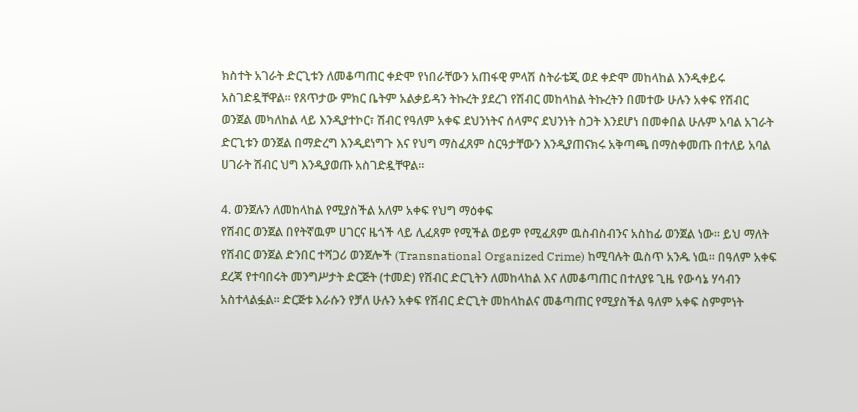ክስተት አገራት ድርጊቱን ለመቆጣጠር ቀድሞ የነበራቸውን አጠፋዊ ምላሽ ስትራቴጂ ወደ ቀድሞ መከላከል እንዲቀይሩ አስገድዷቸዋል፡፡ የጸጥታው ምክር ቤትም አልቃይዳን ትኩረት ያደረገ የሽብር መከላከል ትኩረትን በመተው ሁሉን አቀፍ የሽብር ወንጀል መካለከል ላይ እንዲያተኮር፣ ሽብር የዓለም አቀፍ ደህንነትና ሰላምና ደህንነት ስጋት እንደሆነ በመቀበል ሁሉም አባል አገራት ድርጊቱን ወንጀል በማድረግ እንዲደነግጉ እና የህግ ማስፈጸም ስርዓታቸውን እንዲያጠናክሩ አቅጣጫ በማስቀመጡ በተለይ አባል ሀገራት ሽብር ህግ እንዲያወጡ አስገድዷቸዋል፡፡

4. ወንጀሉን ለመከላከል የሚያስችል አለም አቀፍ የህግ ማዕቀፍ
የሽብር ወንጀል በየትኛዉም ሀገርና ዜጎች ላይ ሊፈጸም የሚችል ወይም የሚፈጸም ዉስብስብንና አስከፊ ወንጀል ነው፡፡ ይህ ማለት የሽብር ወንጀል ድንበር ተሻጋሪ ወንጀሎች (Transnational Organized Crime) ከሚባሉት ዉስጥ አንዱ ነዉ፡፡ በዓለም አቀፍ ደረጃ የተባበሩት መንግሥታት ድርጅት (ተመድ) የሽብር ድርጊትን ለመከላከል እና ለመቆጣጠር በተለያዩ ጊዜ የውሳኔ ሃሳብን አስተላልፏል፡፡ ድርጅቱ እራሱን የቻለ ሁሉን አቀፍ የሽብር ድርጊት መከላከልና መቆጣጠር የሚያስችል ዓለም አቀፍ ስምምነት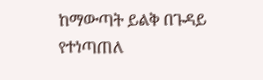ከማውጣት ይልቅ በጉዳይ የተነጣጠለ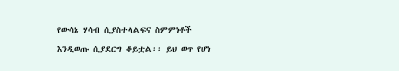የውሳኔ ሃሳብ ሲያስተላልፍና ስምምነቶች እንዲወጡ ሲያደርግ ቆይቷል፡፡ ይህ ወጥ የሆነ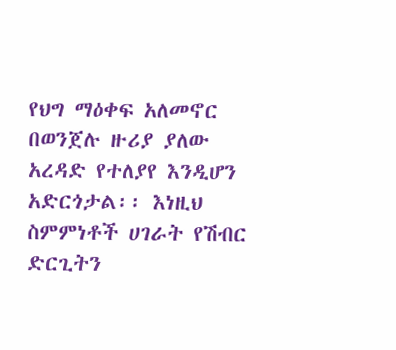የህግ ማዕቀፍ አለመኖር በወንጀሉ ዙሪያ ያለው አረዳድ የተለያየ እንዲሆን አድርጎታል፡፡ እነዚህ ስምምነቶች ሀገራት የሽብር ድርጊትን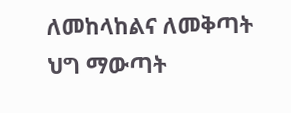ለመከላከልና ለመቅጣት ህግ ማውጣት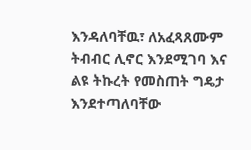እንዳለባቸዉ፣ ለአፈጻጸሙም ትብብር ሊኖር እንደሚገባ እና ልዩ ትኩረት የመስጠት ግዴታ እንደተጣለባቸው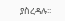ያስረዳሉ፡፡